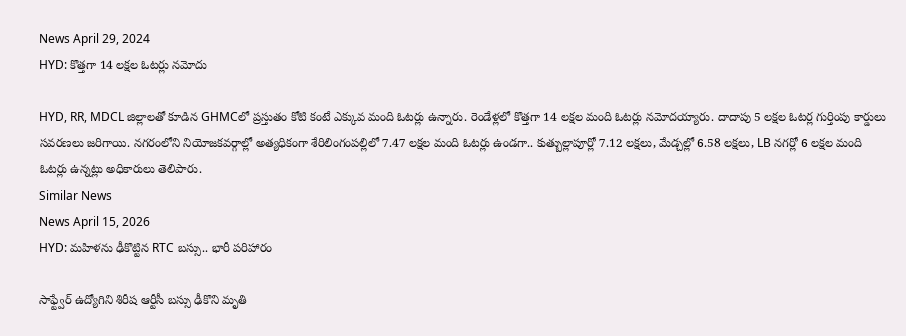News April 29, 2024
HYD: కొత్తగా 14 లక్షల ఓటర్లు నమోదు

HYD, RR, MDCL జిల్లాలతో కూడిన GHMCలో ప్రస్తుతం కోటి కంటే ఎక్కువ మంది ఓటర్లు ఉన్నారు. రెండేళ్లలో కొత్తగా 14 లక్షల మంది ఓటర్లు నమోదయ్యారు. దాదాపు 5 లక్షల ఓటర్ల గుర్తింపు కార్డులు సవరణలు జరిగాయి. నగరంలోని నియోజకవర్గాల్లో అత్యధికంగా శేరిలింగంపల్లిలో 7.47 లక్షల మంది ఓటర్లు ఉండగా.. కుత్బుల్లాపూర్లో 7.12 లక్షలు, మేడ్చల్లో 6.58 లక్షలు, LB నగర్లో 6 లక్షల మంది ఓటర్లు ఉన్నట్లు అధికారులు తెలిపారు.
Similar News
News April 15, 2026
HYD: మహిళను ఢీకొట్టిన RTC బస్సు.. భారీ పరిహారం

సాఫ్ట్వేర్ ఉద్యోగిని శిరీష ఆర్టీసీ బస్సు ఢీకొని మృతి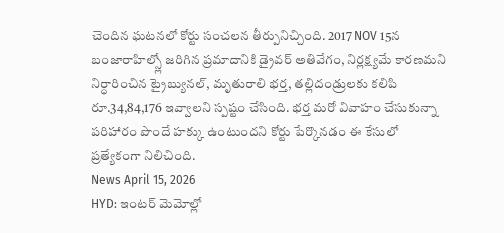చెందిన ఘటనలో కోర్టు సంచలన తీర్పునిచ్చింది. 2017 NOV 15న బంజారాహిల్స్లో జరిగిన ప్రమాదానికి డ్రైవర్ అతివేగం, నిర్లక్ష్యమే కారణమని నిర్ధారించిన ట్రైబ్యునల్, మృతురాలి భర్త, తల్లిదండ్రులకు కలిపి రూ.34,84,176 ఇవ్వాలని స్పష్టం చేసింది. భర్త మరో వివాహం చేసుకున్నా పరిహారం పొందే హక్కు ఉంటుందని కోర్టు పేర్కొనడం ఈ కేసులో ప్రత్యేకంగా నిలిచింది.
News April 15, 2026
HYD: ఇంటర్ మెమోల్లో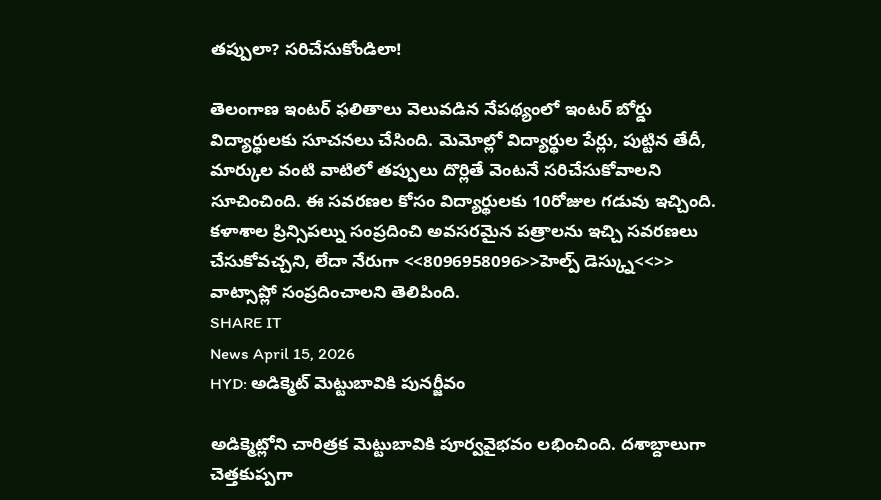తప్పులా? సరిచేసుకోండిలా!

తెలంగాణ ఇంటర్ ఫలితాలు వెలువడిన నేపథ్యంలో ఇంటర్ బోర్డు విద్యార్థులకు సూచనలు చేసింది. మెమోల్లో విద్యార్థుల పేర్లు, పుట్టిన తేదీ, మార్కుల వంటి వాటిలో తప్పులు దొర్లితే వెంటనే సరిచేసుకోవాలని సూచించింది. ఈ సవరణల కోసం విద్యార్థులకు 10రోజుల గడువు ఇచ్చింది. కళాశాల ప్రిన్సిపల్ను సంప్రదించి అవసరమైన పత్రాలను ఇచ్చి సవరణలు చేసుకోవచ్చని, లేదా నేరుగా <<8096958096>>హెల్ప్ డెస్క్ను<<>> వాట్సాప్లో సంప్రదించాలని తెలిపింది.
SHARE IT
News April 15, 2026
HYD: అడిక్మెట్ మెట్టుబావికి పునర్జీవం

అడిక్మెట్లోని చారిత్రక మెట్టుబావికి పూర్వవైభవం లభించింది. దశాబ్దాలుగా చెత్తకుప్పగా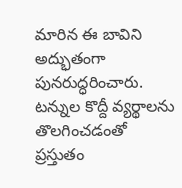మారిన ఈ బావిని అద్భుతంగా పునరుద్ధరించారు. టన్నుల కొద్దీ వ్యర్థాలను తొలగించడంతో ప్రస్తుతం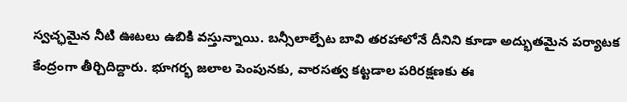స్వచ్ఛమైన నీటి ఊటలు ఉబికి వస్తున్నాయి. బన్సీలాల్పేట బావి తరహాలోనే దీనిని కూడా అద్భుతమైన పర్యాటక కేంద్రంగా తీర్చిదిద్దారు. భూగర్భ జలాల పెంపునకు, వారసత్వ కట్టడాల పరిరక్షణకు ఈ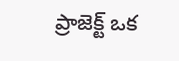ప్రాజెక్ట్ ఒక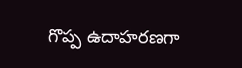గొప్ప ఉదాహరణగా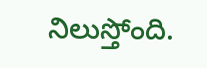నిలుస్తోంది.